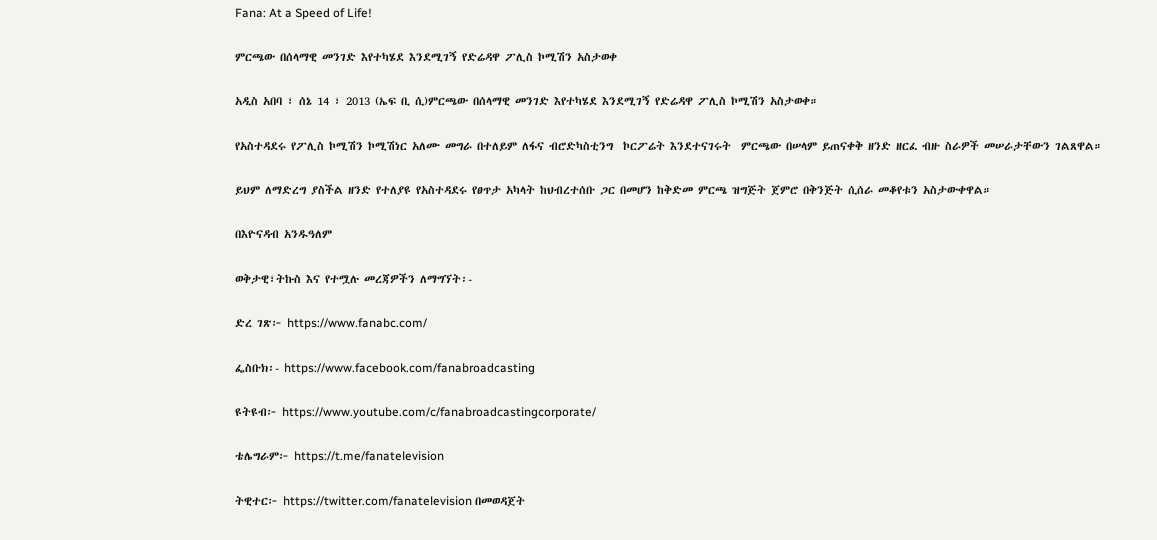Fana: At a Speed of Life!

ምርጫው በሰላማዊ መንገድ እየተካሄደ እንደሚገኝ የድሬዳዋ ፖሊስ ኮሚሽን አስታወቀ

አዲስ አበባ ፣ ሰኔ 14 ፣ 2013 (ኤፍ ቢ ሲ)ምርጫው በሰላማዊ መንገድ እየተካሄደ እንደሚገኝ የድሬዳዋ ፖሊስ ኮሚሽን አስታወቀ።

የአስተዳደሩ የፖሊስ ኮሚሽን ኮሚሽነር አለሙ መግራ በተለይም ለፋና ብሮድካስቲንግ  ኮርፖሬት እንደተናገሩት  ምርጫው በሠላም ይጠናቀቅ ዘንድ ዘርፈ ብዙ ስራዎች መሠራታቸውን ገልጸዋል።

ይህም ለማድረግ ያስችል ዘንድ የተለያዩ የአስተዳደሩ የፀጥታ አካላት ከህብረተሰቡ ጋር በመሆን ከቅድመ ምርጫ ዝግጅት ጀምሮ በቅንጅት ሲሰራ መቆየቱን አስታውቀዋል።

በእዮናዳብ አንዱዓለም

ወቅታዊ፣ትኩስ እና የተሟሉ መረጃዎችን ለማግኘት፡-

ድረ ገጽ፦ https://www.fanabc.com/

ፌስቡክ፡- https://www.facebook.com/fanabroadcasting

ዩትዩብ፦ https://www.youtube.com/c/fanabroadcastingcorporate/

ቴሌግራም፦ https://t.me/fanatelevision

ትዊተር፦ https://twitter.com/fanatelevision በመወዳጀት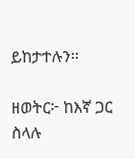ይከታተሉን፡፡

ዘወትር፦ ከእኛ ጋር ስላሉ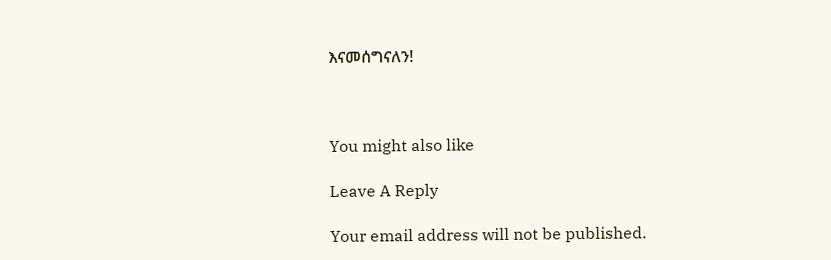እናመሰግናለን!



You might also like

Leave A Reply

Your email address will not be published.